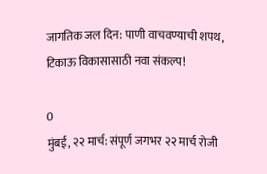जागतिक जल दिन: पाणी वाचवण्याची शपथ, टिकाऊ विकासासाठी नवा संकल्प!

0
मुंबई, २२ मार्च: संपूर्ण जगभर २२ मार्च रोजी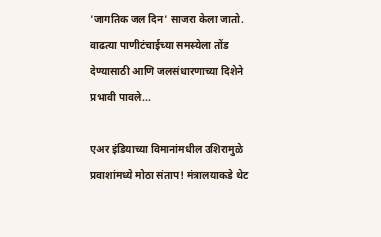'जागतिक जल दिन' साजरा केला जातो. वाढत्या पाणीटंचाईच्या समस्येला तोंड देण्यासाठी आणि जलसंधारणाच्या दिशेने प्रभावी पावले...

एअर इंडियाच्या विमानांमधील उशिरामुळे प्रवाशांमध्ये मोठा संताप! मंत्रालयाकडे थेट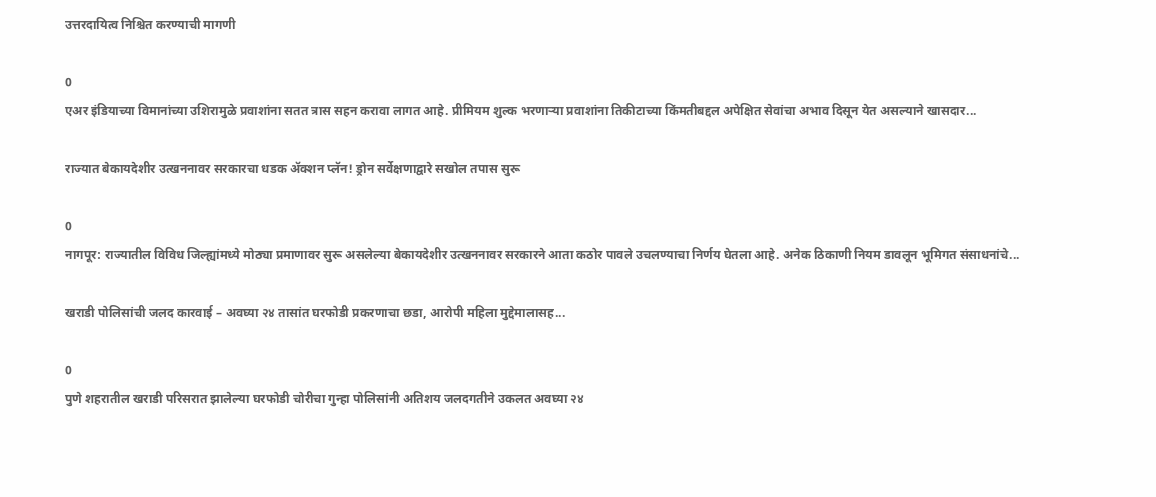उत्तरदायित्व निश्चित करण्याची मागणी

0
एअर इंडियाच्या विमानांच्या उशिरामुळे प्रवाशांना सतत त्रास सहन करावा लागत आहे. प्रीमियम शुल्क भरणार्‍या प्रवाशांना तिकीटाच्या किंमतीबद्दल अपेक्षित सेवांचा अभाव दिसून येत असल्याने खासदार...

राज्यात बेकायदेशीर उत्खननावर सरकारचा धडक अ‍ॅक्शन प्लॅन! ड्रोन सर्वेक्षणाद्वारे सखोल तपास सुरू

0
नागपूर: राज्यातील विविध जिल्ह्यांमध्ये मोठ्या प्रमाणावर सुरू असलेल्या बेकायदेशीर उत्खननावर सरकारने आता कठोर पावले उचलण्याचा निर्णय घेतला आहे. अनेक ठिकाणी नियम डावलून भूमिगत संसाधनांचे...

खराडी पोलिसांची जलद कारवाई – अवघ्या २४ तासांत घरफोडी प्रकरणाचा छडा, आरोपी महिला मुद्देमालासह...

0
पुणे शहरातील खराडी परिसरात झालेल्या घरफोडी चोरीचा गुन्हा पोलिसांनी अतिशय जलदगतीने उकलत अवघ्या २४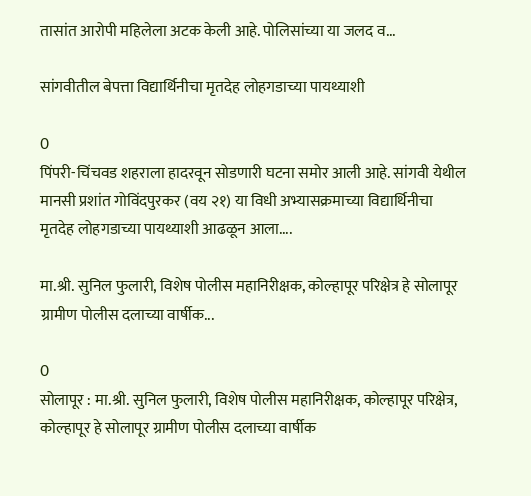तासांत आरोपी महिलेला अटक केली आहे. पोलिसांच्या या जलद व...

सांगवीतील बेपत्ता विद्यार्थिनीचा मृतदेह लोहगडाच्या पायथ्याशी

0
पिंपरी-चिंचवड शहराला हादरवून सोडणारी घटना समोर आली आहे. सांगवी येथील मानसी प्रशांत गोविंदपुरकर (वय २१) या विधी अभ्यासक्रमाच्या विद्यार्थिनीचा मृतदेह लोहगडाच्या पायथ्याशी आढळून आला....

मा.श्री. सुनिल फुलारी, विशेष पोलीस महानिरीक्षक, कोल्हापूर परिक्षेत्र हे सोलापूर ग्रामीण पोलीस दलाच्या वार्षीक...

0
सोलापूर : मा.श्री. सुनिल फुलारी, विशेष पोलीस महानिरीक्षक, कोल्हापूर परिक्षेत्र, कोल्हापूर हे सोलापूर ग्रामीण पोलीस दलाच्या वार्षीक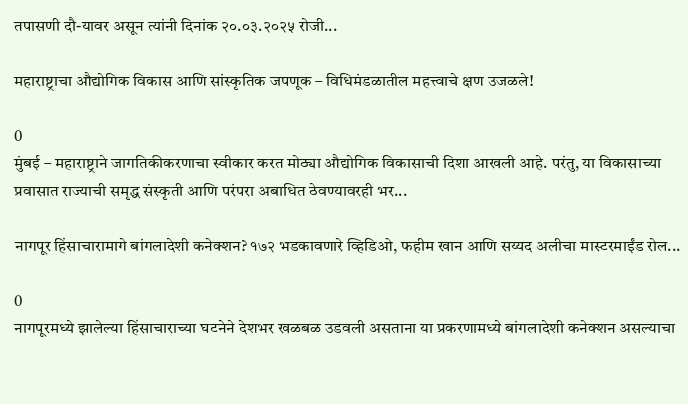तपासणी दौ-यावर असून त्यांनी दिनांक २०.०३.२०२५ रोजी...

महाराष्ट्राचा औद्योगिक विकास आणि सांस्कृतिक जपणूक – विधिमंडळातील महत्त्वाचे क्षण उजळले!

0
मुंबई – महाराष्ट्राने जागतिकीकरणाचा स्वीकार करत मोठ्या औद्योगिक विकासाची दिशा आखली आहे. परंतु, या विकासाच्या प्रवासात राज्याची समृद्ध संस्कृती आणि परंपरा अबाधित ठेवण्यावरही भर...

नागपूर हिंसाचारामागे बांगलादेशी कनेक्शन? १७२ भडकावणारे व्हिडिओ, फहीम खान आणि सय्यद अलीचा मास्टरमाईंड रोल...

0
नागपूरमध्ये झालेल्या हिंसाचाराच्या घटनेने देशभर खळबळ उडवली असताना या प्रकरणामध्ये बांगलादेशी कनेक्शन असल्याचा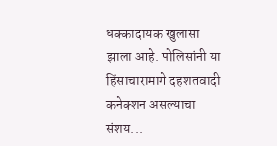धक्कादायक खुलासा झाला आहे. पोलिसांनी या हिंसाचारामागे दहशतवादी कनेक्शन असल्याचा संशय...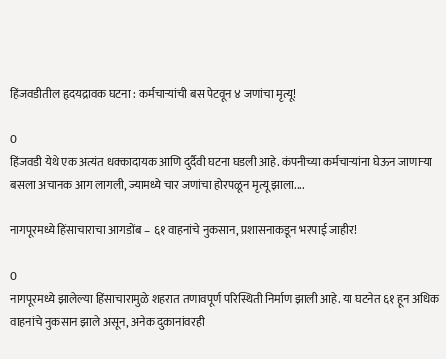हिंजवडीतील हृदयद्रावक घटना : कर्मचाऱ्यांची बस पेटवून ४ जणांचा मृत्यू!

0
हिंजवडी येथे एक अत्यंत धक्कादायक आणि दुर्दैवी घटना घडली आहे. कंपनीच्या कर्मचाऱ्यांना घेऊन जाणाऱ्या बसला अचानक आग लागली, ज्यामध्ये चार जणांचा होरपळून मृत्यू झाला....

नागपूरमध्ये हिंसाचाराचा आगडोंब – ६१ वाहनांचे नुकसान, प्रशासनाकडून भरपाई जाहीर!

0
नागपूरमध्ये झालेल्या हिंसाचारामुळे शहरात तणावपूर्ण परिस्थिती निर्माण झाली आहे. या घटनेत ६१ हून अधिक वाहनांचे नुकसान झाले असून, अनेक दुकानांवरही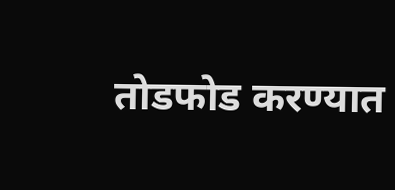तोडफोड करण्यात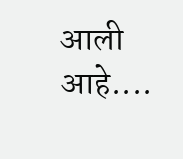आली आहे....